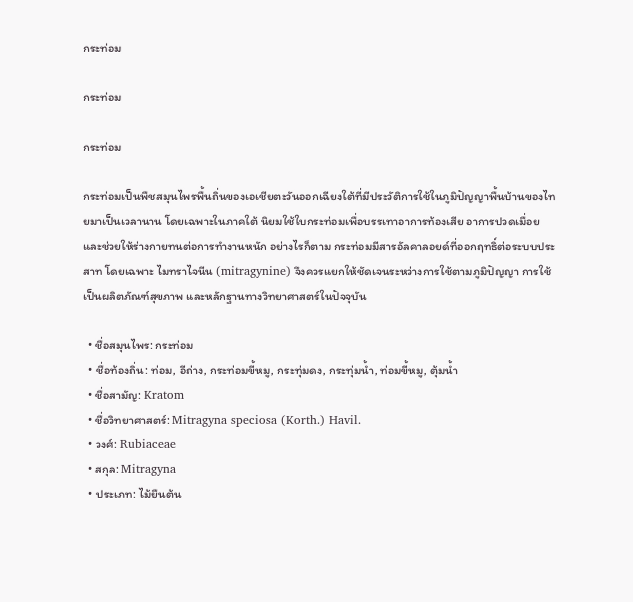กระท่อม

กระท่อม

กระท่อม

กระท่อมเป็นพืชสมุนไพรพื้นถิ่นของเอเชียตะวันออกเฉียงใต้ที่มีประวัติการใช้ในภูมิปัญญาพื้นบ้านของไทยมาเป็นเวลานาน โดยเฉพาะในภาคใต้ นิยมใช้ใบกระท่อมเพื่อบรรเทาอาการท้องเสีย อาการปวดเมื่อย และช่วยให้ร่างกายทนต่อการทำงานหนัก อย่างไรก็ตาม กระท่อมมีสารอัลคาลอยด์ที่ออกฤทธิ์ต่อระบบประสาท โดยเฉพาะ ไมทราไจนีน (mitragynine) จึงควรแยกให้ชัดเจนระหว่างการใช้ตามภูมิปัญญา การใช้เป็นผลิตภัณฑ์สุขภาพ และหลักฐานทางวิทยาศาสตร์ในปัจจุบัน

  • ชื่อสมุนไพร: กระท่อม
  • ชื่อท้องถิ่น: ท่อม, อีถ่าง, กระท่อมขี้หมู, กระทุ่มดง, กระทุ่มน้ำ, ท่อมขี้หมู, ตุ้มน้ำ
  • ชื่อสามัญ: Kratom
  • ชื่อวิทยาศาสตร์: Mitragyna speciosa (Korth.) Havil.
  • วงศ์: Rubiaceae
  • สกุล: Mitragyna
  • ประเภท: ไม้ยืนต้น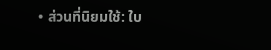• ส่วนที่นิยมใช้: ใบ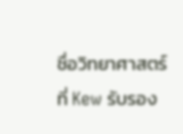ชื่อวิทยาศาสตร์ที่ Kew รับรอง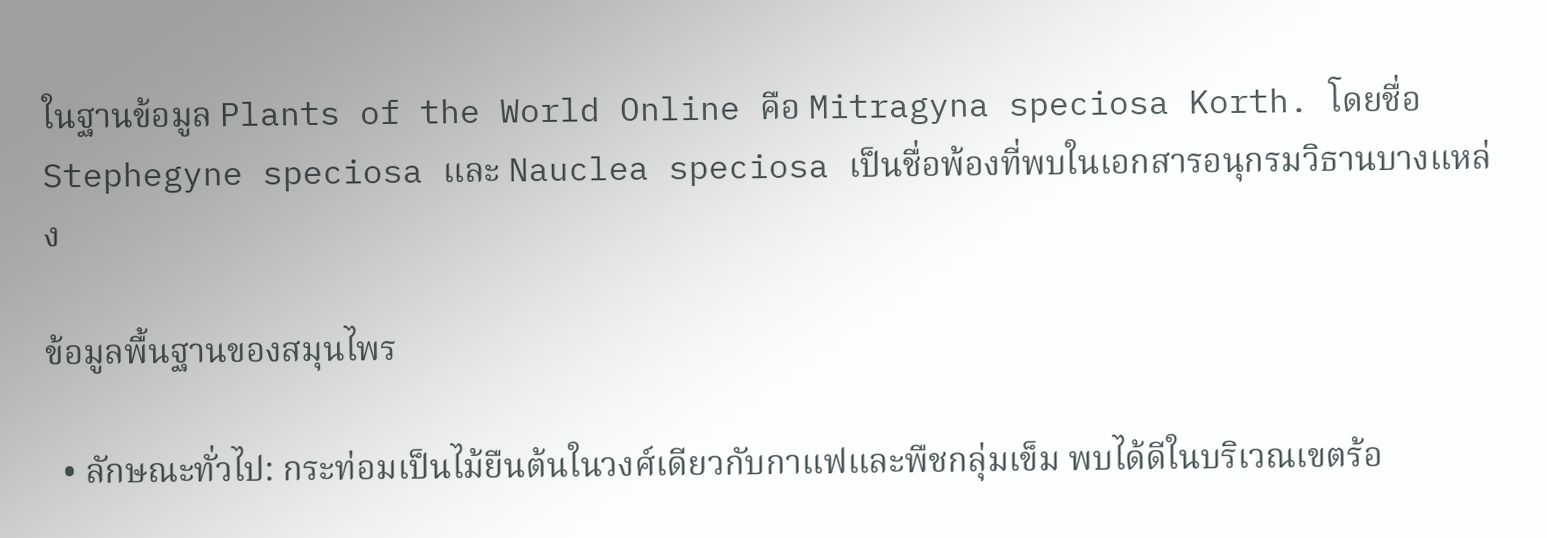ในฐานข้อมูล Plants of the World Online คือ Mitragyna speciosa Korth. โดยชื่อ Stephegyne speciosa และ Nauclea speciosa เป็นชื่อพ้องที่พบในเอกสารอนุกรมวิธานบางแหล่ง

ข้อมูลพื้นฐานของสมุนไพร

  • ลักษณะทั่วไป: กระท่อมเป็นไม้ยืนต้นในวงศ์เดียวกับกาแฟและพืชกลุ่มเข็ม พบได้ดีในบริเวณเขตร้อ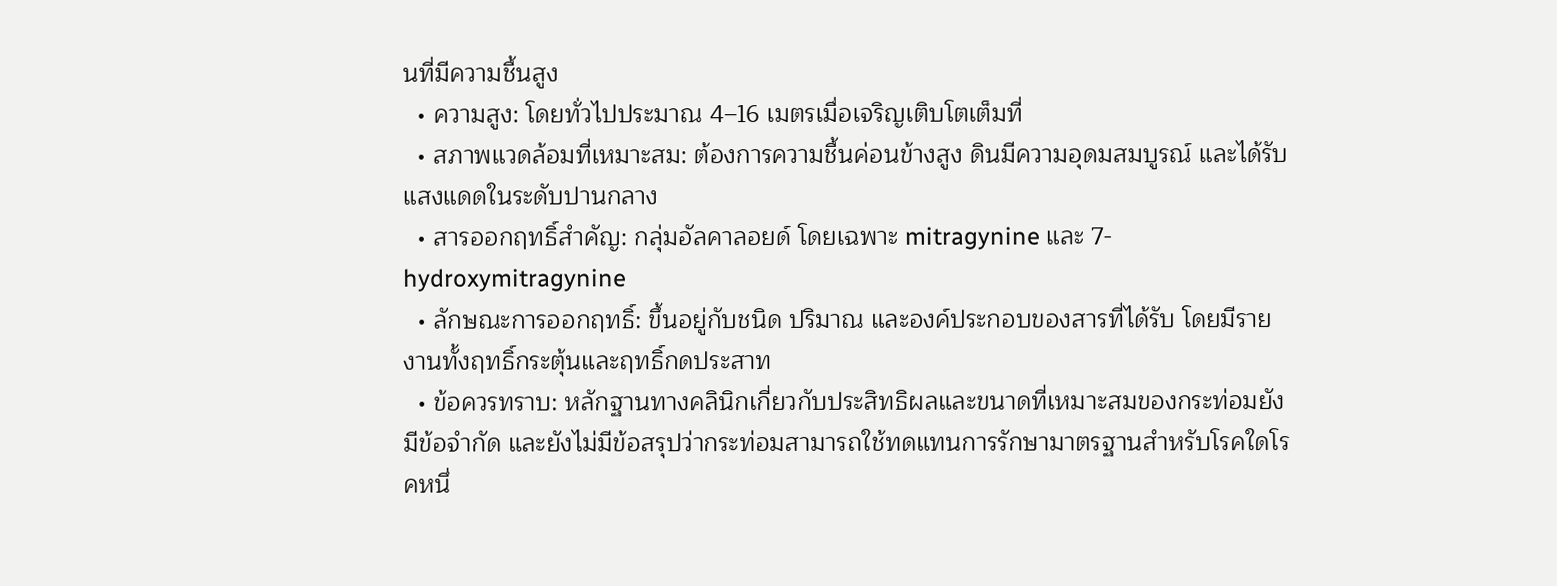นที่มีความชื้นสูง
  • ความสูง: โดยทั่วไปประมาณ 4–16 เมตรเมื่อเจริญเติบโตเต็มที่
  • สภาพแวดล้อมที่เหมาะสม: ต้องการความชื้นค่อนข้างสูง ดินมีความอุดมสมบูรณ์ และได้รับแสงแดดในระดับปานกลาง
  • สารออกฤทธิ์สำคัญ: กลุ่มอัลคาลอยด์ โดยเฉพาะ mitragynine และ 7-hydroxymitragynine
  • ลักษณะการออกฤทธิ์: ขึ้นอยู่กับชนิด ปริมาณ และองค์ประกอบของสารที่ได้รับ โดยมีรายงานทั้งฤทธิ์กระตุ้นและฤทธิ์กดประสาท
  • ข้อควรทราบ: หลักฐานทางคลินิกเกี่ยวกับประสิทธิผลและขนาดที่เหมาะสมของกระท่อมยังมีข้อจำกัด และยังไม่มีข้อสรุปว่ากระท่อมสามารถใช้ทดแทนการรักษามาตรฐานสำหรับโรคใดโรคหนึ่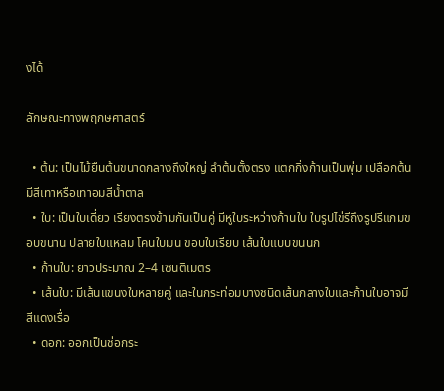งได้

ลักษณะทางพฤกษศาสตร์

  • ต้น: เป็นไม้ยืนต้นขนาดกลางถึงใหญ่ ลำต้นตั้งตรง แตกกิ่งก้านเป็นพุ่ม เปลือกต้นมีสีเทาหรือเทาอมสีน้ำตาล
  • ใบ: เป็นใบเดี่ยว เรียงตรงข้ามกันเป็นคู่ มีหูใบระหว่างก้านใบ ใบรูปไข่รีถึงรูปรีแกมขอบขนาน ปลายใบแหลม โคนใบมน ขอบใบเรียบ เส้นใบแบบขนนก
  • ก้านใบ: ยาวประมาณ 2–4 เซนติเมตร
  • เส้นใบ: มีเส้นแขนงใบหลายคู่ และในกระท่อมบางชนิดเส้นกลางใบและก้านใบอาจมีสีแดงเรื่อ
  • ดอก: ออกเป็นช่อกระ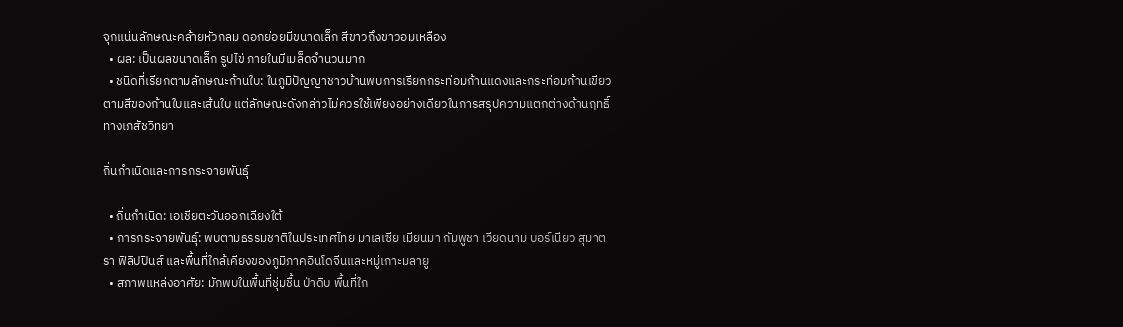จุกแน่นลักษณะคล้ายหัวกลม ดอกย่อยมีขนาดเล็ก สีขาวถึงขาวอมเหลือง
  • ผล: เป็นผลขนาดเล็ก รูปไข่ ภายในมีเมล็ดจำนวนมาก
  • ชนิดที่เรียกตามลักษณะก้านใบ: ในภูมิปัญญาชาวบ้านพบการเรียกกระท่อมก้านแดงและกระท่อมก้านเขียวตามสีของก้านใบและเส้นใบ แต่ลักษณะดังกล่าวไม่ควรใช้เพียงอย่างเดียวในการสรุปความแตกต่างด้านฤทธิ์ทางเภสัชวิทยา

ถิ่นกำเนิดและการกระจายพันธุ์

  • ถิ่นกำเนิด: เอเชียตะวันออกเฉียงใต้
  • การกระจายพันธุ์: พบตามธรรมชาติในประเทศไทย มาเลเซีย เมียนมา กัมพูชา เวียดนาม บอร์เนียว สุมาตรา ฟิลิปปินส์ และพื้นที่ใกล้เคียงของภูมิภาคอินโดจีนและหมู่เกาะมลายู
  • สภาพแหล่งอาศัย: มักพบในพื้นที่ชุ่มชื้น ป่าดิบ พื้นที่ใก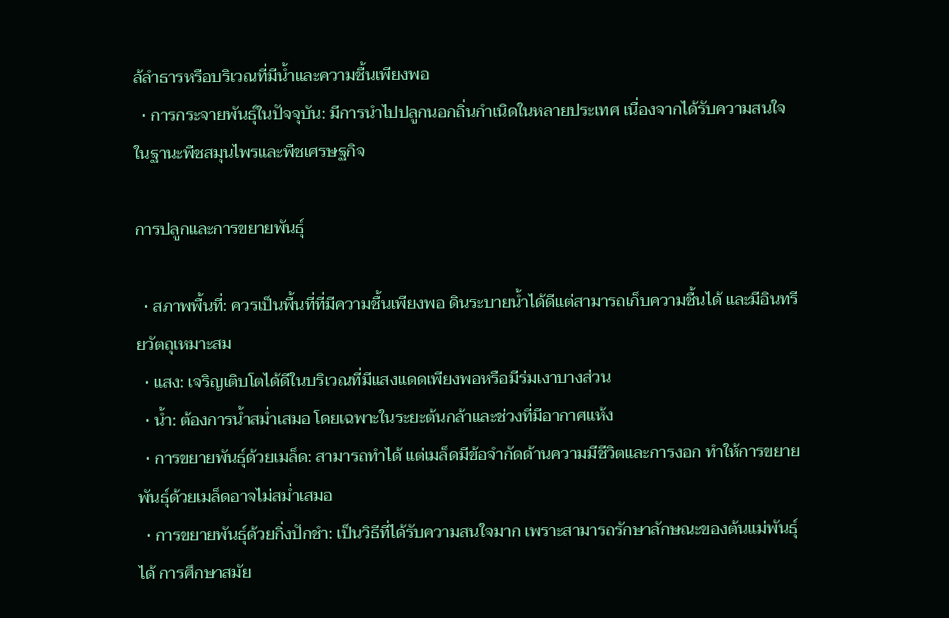ล้ลำธารหรือบริเวณที่มีน้ำและความชื้นเพียงพอ
  • การกระจายพันธุ์ในปัจจุบัน: มีการนำไปปลูกนอกถิ่นกำเนิดในหลายประเทศ เนื่องจากได้รับความสนใจในฐานะพืชสมุนไพรและพืชเศรษฐกิจ

การปลูกและการขยายพันธุ์

  • สภาพพื้นที่: ควรเป็นพื้นที่ที่มีความชื้นเพียงพอ ดินระบายน้ำได้ดีแต่สามารถเก็บความชื้นได้ และมีอินทรียวัตถุเหมาะสม
  • แสง: เจริญเติบโตได้ดีในบริเวณที่มีแสงแดดเพียงพอหรือมีร่มเงาบางส่วน
  • น้ำ: ต้องการน้ำสม่ำเสมอ โดยเฉพาะในระยะต้นกล้าและช่วงที่มีอากาศแห้ง
  • การขยายพันธุ์ด้วยเมล็ด: สามารถทำได้ แต่เมล็ดมีข้อจำกัดด้านความมีชีวิตและการงอก ทำให้การขยายพันธุ์ด้วยเมล็ดอาจไม่สม่ำเสมอ
  • การขยายพันธุ์ด้วยกิ่งปักชำ: เป็นวิธีที่ได้รับความสนใจมาก เพราะสามารถรักษาลักษณะของต้นแม่พันธุ์ได้ การศึกษาสมัย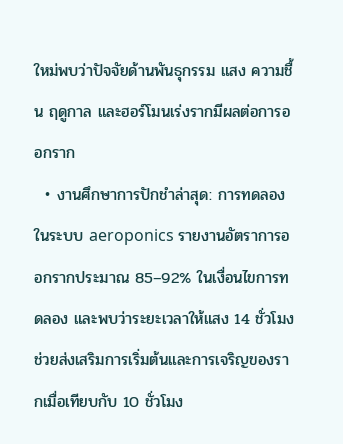ใหม่พบว่าปัจจัยด้านพันธุกรรม แสง ความชื้น ฤดูกาล และฮอร์โมนเร่งรากมีผลต่อการออกราก
  • งานศึกษาการปักชำล่าสุด: การทดลองในระบบ aeroponics รายงานอัตราการออกรากประมาณ 85–92% ในเงื่อนไขการทดลอง และพบว่าระยะเวลาให้แสง 14 ชั่วโมงช่วยส่งเสริมการเริ่มต้นและการเจริญของรากเมื่อเทียบกับ 10 ชั่วโมง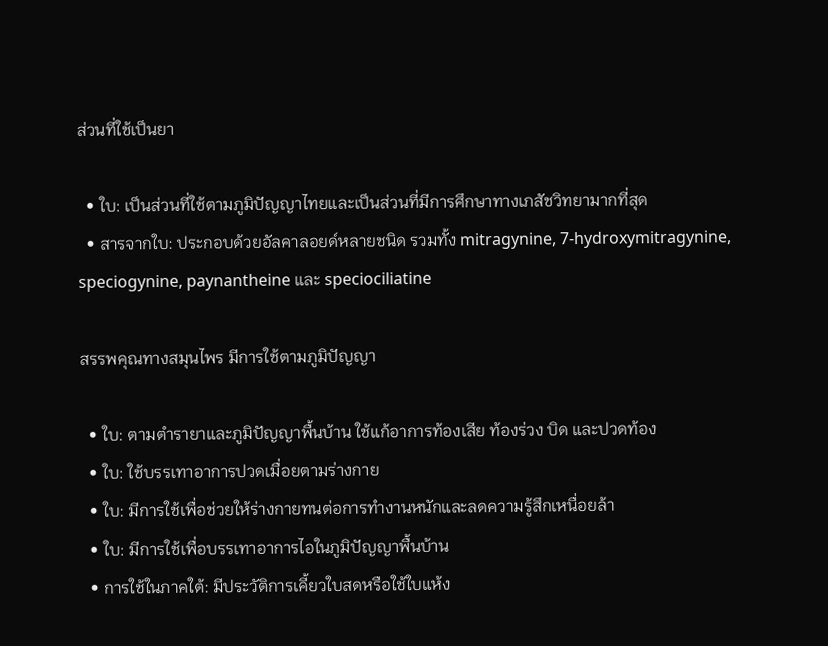ส่วนที่ใช้เป็นยา

  • ใบ: เป็นส่วนที่ใช้ตามภูมิปัญญาไทยและเป็นส่วนที่มีการศึกษาทางเภสัชวิทยามากที่สุด
  • สารจากใบ: ประกอบด้วยอัลคาลอยด์หลายชนิด รวมทั้ง mitragynine, 7-hydroxymitragynine, speciogynine, paynantheine และ speciociliatine

สรรพคุณทางสมุนไพร มีการใช้ตามภูมิปัญญา

  • ใบ: ตามตำรายาและภูมิปัญญาพื้นบ้าน ใช้แก้อาการท้องเสีย ท้องร่วง บิด และปวดท้อง
  • ใบ: ใช้บรรเทาอาการปวดเมื่อยตามร่างกาย
  • ใบ: มีการใช้เพื่อช่วยให้ร่างกายทนต่อการทำงานหนักและลดความรู้สึกเหนื่อยล้า
  • ใบ: มีการใช้เพื่อบรรเทาอาการไอในภูมิปัญญาพื้นบ้าน
  • การใช้ในภาคใต้: มีประวัติการเคี้ยวใบสดหรือใช้ใบแห้ง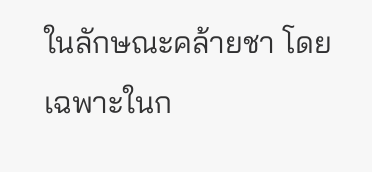ในลักษณะคล้ายชา โดยเฉพาะในก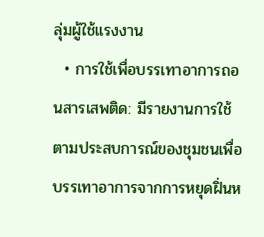ลุ่มผู้ใช้แรงงาน
  • การใช้เพื่อบรรเทาอาการถอนสารเสพติด: มีรายงานการใช้ตามประสบการณ์ของชุมชนเพื่อบรรเทาอาการจากการหยุดฝิ่นห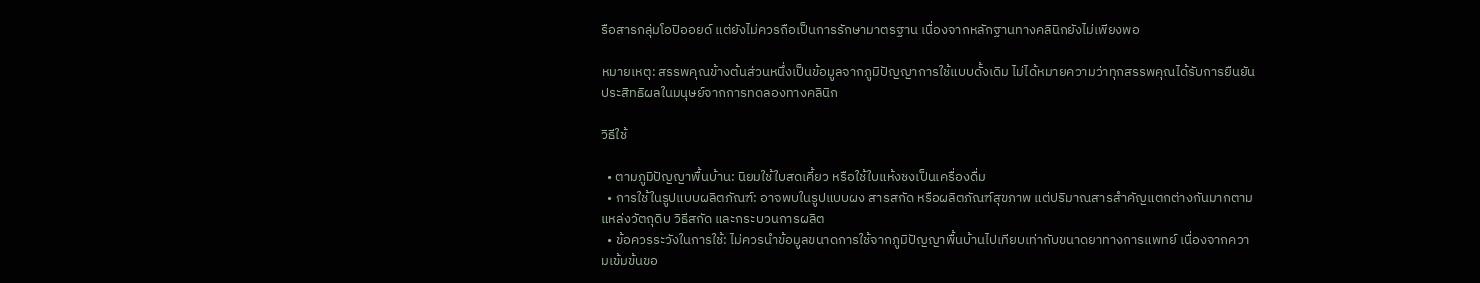รือสารกลุ่มโอปิออยด์ แต่ยังไม่ควรถือเป็นการรักษามาตรฐาน เนื่องจากหลักฐานทางคลินิกยังไม่เพียงพอ

หมายเหตุ: สรรพคุณข้างต้นส่วนหนึ่งเป็นข้อมูลจากภูมิปัญญาการใช้แบบดั้งเดิม ไม่ได้หมายความว่าทุกสรรพคุณได้รับการยืนยันประสิทธิผลในมนุษย์จากการทดลองทางคลินิก

วิธีใช้

  • ตามภูมิปัญญาพื้นบ้าน: นิยมใช้ใบสดเคี้ยว หรือใช้ใบแห้งชงเป็นเครื่องดื่ม
  • การใช้ในรูปแบบผลิตภัณฑ์: อาจพบในรูปแบบผง สารสกัด หรือผลิตภัณฑ์สุขภาพ แต่ปริมาณสารสำคัญแตกต่างกันมากตามแหล่งวัตถุดิบ วิธีสกัด และกระบวนการผลิต
  • ข้อควรระวังในการใช้: ไม่ควรนำข้อมูลขนาดการใช้จากภูมิปัญญาพื้นบ้านไปเทียบเท่ากับขนาดยาทางการแพทย์ เนื่องจากความเข้มข้นขอ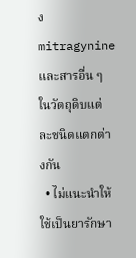ง mitragynine และสารอื่น ๆ ในวัตถุดิบแต่ละชนิดแตกต่างกัน
  • ไม่แนะนำให้ใช้เป็นยารักษา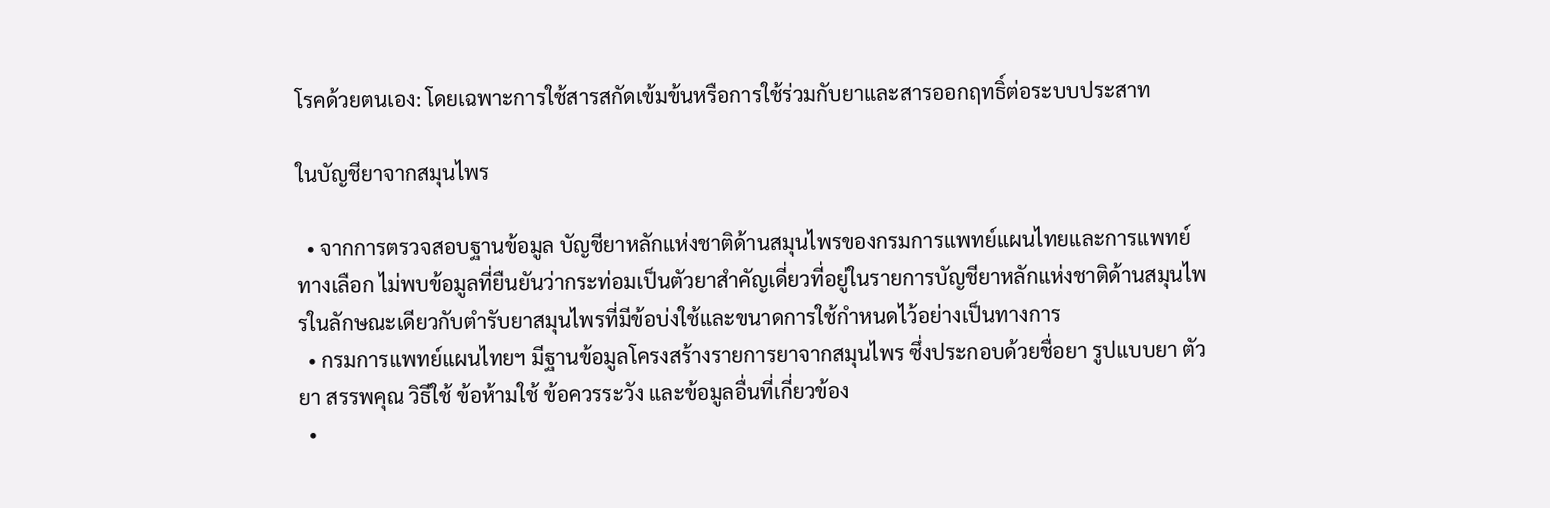โรคด้วยตนเอง: โดยเฉพาะการใช้สารสกัดเข้มข้นหรือการใช้ร่วมกับยาและสารออกฤทธิ์ต่อระบบประสาท

ในบัญชียาจากสมุนไพร

  • จากการตรวจสอบฐานข้อมูล บัญชียาหลักแห่งชาติด้านสมุนไพรของกรมการแพทย์แผนไทยและการแพทย์ทางเลือก ไม่พบข้อมูลที่ยืนยันว่ากระท่อมเป็นตัวยาสำคัญเดี่ยวที่อยู่ในรายการบัญชียาหลักแห่งชาติด้านสมุนไพรในลักษณะเดียวกับตำรับยาสมุนไพรที่มีข้อบ่งใช้และขนาดการใช้กำหนดไว้อย่างเป็นทางการ
  • กรมการแพทย์แผนไทยฯ มีฐานข้อมูลโครงสร้างรายการยาจากสมุนไพร ซึ่งประกอบด้วยชื่อยา รูปแบบยา ตัวยา สรรพคุณ วิธีใช้ ข้อห้ามใช้ ข้อควรระวัง และข้อมูลอื่นที่เกี่ยวข้อง
  •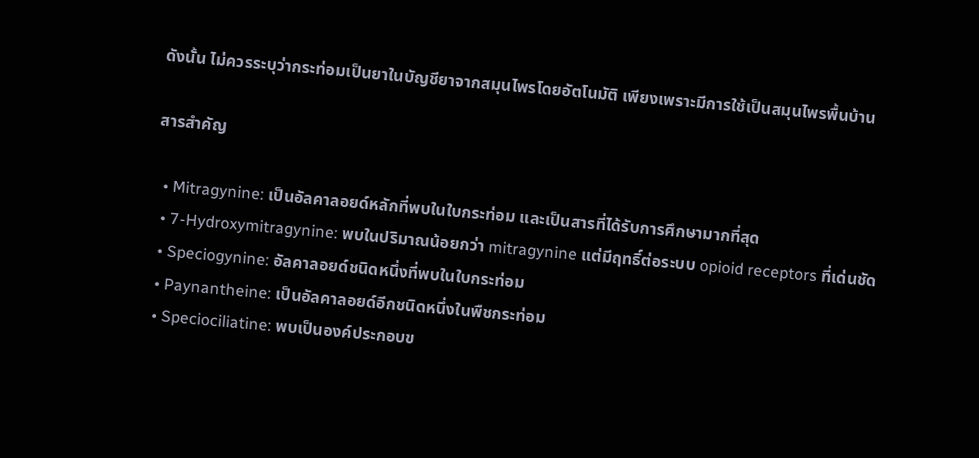ดังนั้น ไม่ควรระบุว่ากระท่อมเป็นยาในบัญชียาจากสมุนไพรโดยอัตโนมัติ เพียงเพราะมีการใช้เป็นสมุนไพรพื้นบ้าน

สารสำคัญ

  • Mitragynine: เป็นอัลคาลอยด์หลักที่พบในใบกระท่อม และเป็นสารที่ได้รับการศึกษามากที่สุด
  • 7-Hydroxymitragynine: พบในปริมาณน้อยกว่า mitragynine แต่มีฤทธิ์ต่อระบบ opioid receptors ที่เด่นชัด
  • Speciogynine: อัลคาลอยด์ชนิดหนึ่งที่พบในใบกระท่อม
  • Paynantheine: เป็นอัลคาลอยด์อีกชนิดหนึ่งในพืชกระท่อม
  • Speciociliatine: พบเป็นองค์ประกอบข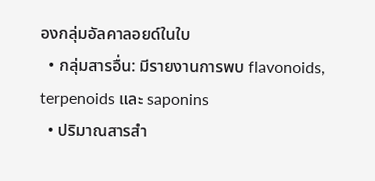องกลุ่มอัลคาลอยด์ในใบ
  • กลุ่มสารอื่น: มีรายงานการพบ flavonoids, terpenoids และ saponins
  • ปริมาณสารสำ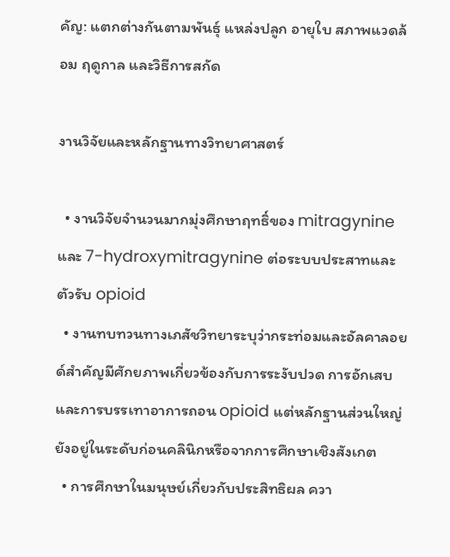คัญ: แตกต่างกันตามพันธุ์ แหล่งปลูก อายุใบ สภาพแวดล้อม ฤดูกาล และวิธีการสกัด

งานวิจัยและหลักฐานทางวิทยาศาสตร์

  • งานวิจัยจำนวนมากมุ่งศึกษาฤทธิ์ของ mitragynine และ 7-hydroxymitragynine ต่อระบบประสาทและตัวรับ opioid
  • งานทบทวนทางเภสัชวิทยาระบุว่ากระท่อมและอัลคาลอยด์สำคัญมีศักยภาพเกี่ยวข้องกับการระงับปวด การอักเสบ และการบรรเทาอาการถอน opioid แต่หลักฐานส่วนใหญ่ยังอยู่ในระดับก่อนคลินิกหรือจากการศึกษาเชิงสังเกต
  • การศึกษาในมนุษย์เกี่ยวกับประสิทธิผล ควา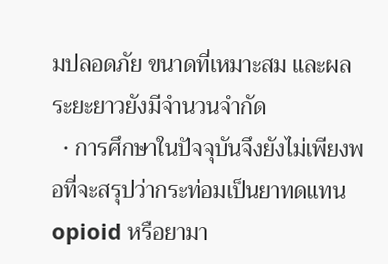มปลอดภัย ขนาดที่เหมาะสม และผลระยะยาวยังมีจำนวนจำกัด
  • การศึกษาในปัจจุบันจึงยังไม่เพียงพอที่จะสรุปว่ากระท่อมเป็นยาทดแทน opioid หรือยามา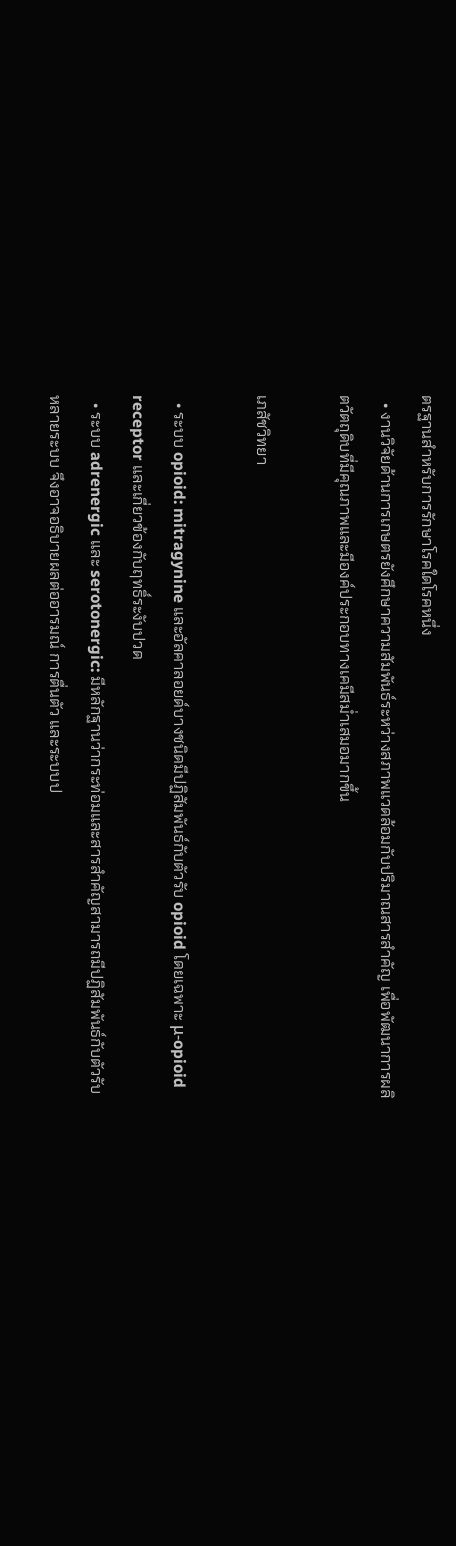ตรฐานสำหรับการรักษาโรคใดโรคหนึ่ง
  • งานวิจัยด้านการเกษตรยังศึกษาความสัมพันธ์ระหว่างสภาพแวดล้อมกับปริมาณสารสำคัญ เพื่อพัฒนาการผลิตวัตถุดิบที่มีคุณภาพและมีองค์ประกอบทางเคมีสม่ำเสมอมากขึ้น

เภสัชวิทยา

  • ระบบ opioid: mitragynine และอัลคาลอยด์บางชนิดมีปฏิสัมพันธ์กับตัวรับ opioid โดยเฉพาะ μ-opioid receptor และเกี่ยวข้องกับฤทธิ์ระงับปวด
  • ระบบ adrenergic และ serotonergic: มีหลักฐานว่ากระท่อมและสารสำคัญสามารถมีปฏิสัมพันธ์กับตัวรับหลายระบบ จึงอาจอธิบายผลต่ออารมณ์ การตื่นตัว และระบบป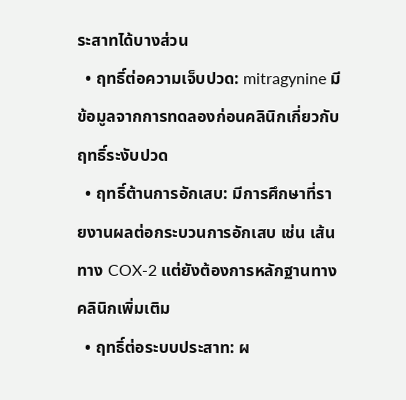ระสาทได้บางส่วน
  • ฤทธิ์ต่อความเจ็บปวด: mitragynine มีข้อมูลจากการทดลองก่อนคลินิกเกี่ยวกับฤทธิ์ระงับปวด
  • ฤทธิ์ต้านการอักเสบ: มีการศึกษาที่รายงานผลต่อกระบวนการอักเสบ เช่น เส้นทาง COX-2 แต่ยังต้องการหลักฐานทางคลินิกเพิ่มเติม
  • ฤทธิ์ต่อระบบประสาท: ผ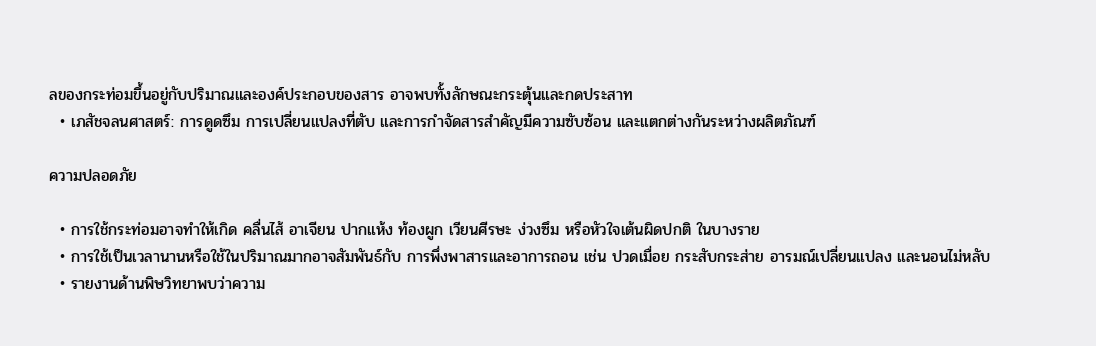ลของกระท่อมขึ้นอยู่กับปริมาณและองค์ประกอบของสาร อาจพบทั้งลักษณะกระตุ้นและกดประสาท
  • เภสัชจลนศาสตร์: การดูดซึม การเปลี่ยนแปลงที่ตับ และการกำจัดสารสำคัญมีความซับซ้อน และแตกต่างกันระหว่างผลิตภัณฑ์

ความปลอดภัย

  • การใช้กระท่อมอาจทำให้เกิด คลื่นไส้ อาเจียน ปากแห้ง ท้องผูก เวียนศีรษะ ง่วงซึม หรือหัวใจเต้นผิดปกติ ในบางราย
  • การใช้เป็นเวลานานหรือใช้ในปริมาณมากอาจสัมพันธ์กับ การพึ่งพาสารและอาการถอน เช่น ปวดเมื่อย กระสับกระส่าย อารมณ์เปลี่ยนแปลง และนอนไม่หลับ
  • รายงานด้านพิษวิทยาพบว่าความ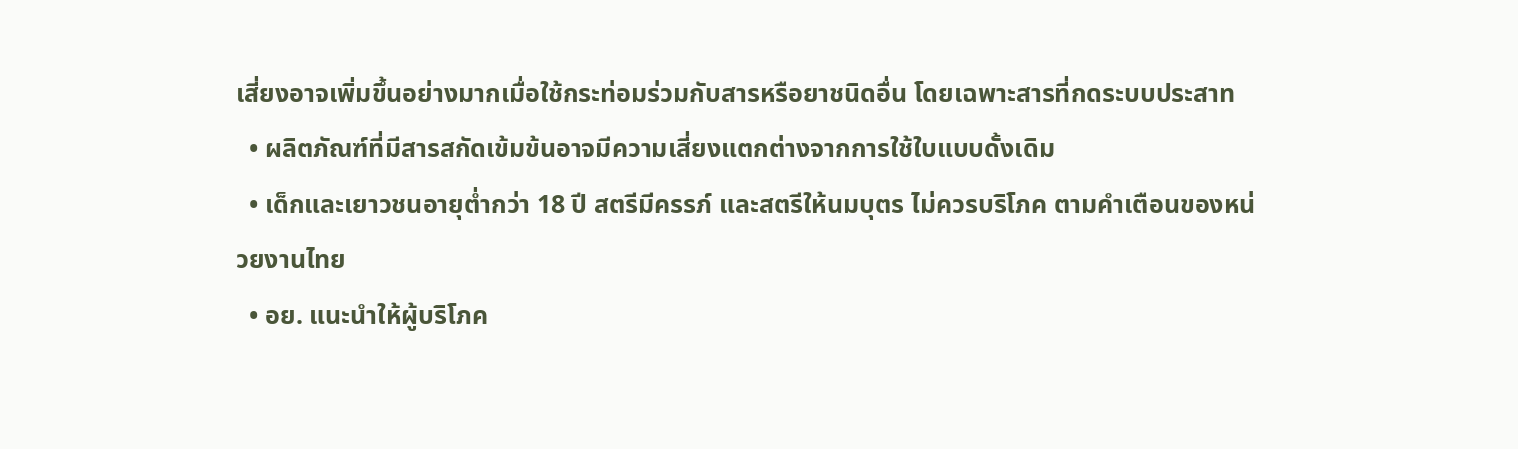เสี่ยงอาจเพิ่มขึ้นอย่างมากเมื่อใช้กระท่อมร่วมกับสารหรือยาชนิดอื่น โดยเฉพาะสารที่กดระบบประสาท
  • ผลิตภัณฑ์ที่มีสารสกัดเข้มข้นอาจมีความเสี่ยงแตกต่างจากการใช้ใบแบบดั้งเดิม
  • เด็กและเยาวชนอายุต่ำกว่า 18 ปี สตรีมีครรภ์ และสตรีให้นมบุตร ไม่ควรบริโภค ตามคำเตือนของหน่วยงานไทย
  • อย. แนะนำให้ผู้บริโภค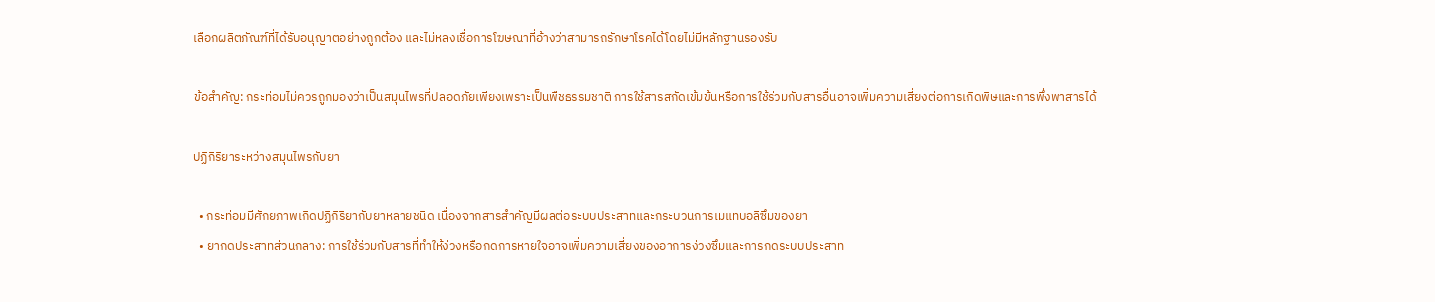เลือกผลิตภัณฑ์ที่ได้รับอนุญาตอย่างถูกต้อง และไม่หลงเชื่อการโฆษณาที่อ้างว่าสามารถรักษาโรคได้โดยไม่มีหลักฐานรองรับ

ข้อสำคัญ: กระท่อมไม่ควรถูกมองว่าเป็นสมุนไพรที่ปลอดภัยเพียงเพราะเป็นพืชธรรมชาติ การใช้สารสกัดเข้มข้นหรือการใช้ร่วมกับสารอื่นอาจเพิ่มความเสี่ยงต่อการเกิดพิษและการพึ่งพาสารได้

ปฏิกิริยาระหว่างสมุนไพรกับยา

  • กระท่อมมีศักยภาพเกิดปฏิกิริยากับยาหลายชนิด เนื่องจากสารสำคัญมีผลต่อระบบประสาทและกระบวนการเมแทบอลิซึมของยา
  • ยากดประสาทส่วนกลาง: การใช้ร่วมกับสารที่ทำให้ง่วงหรือกดการหายใจอาจเพิ่มความเสี่ยงของอาการง่วงซึมและการกดระบบประสาท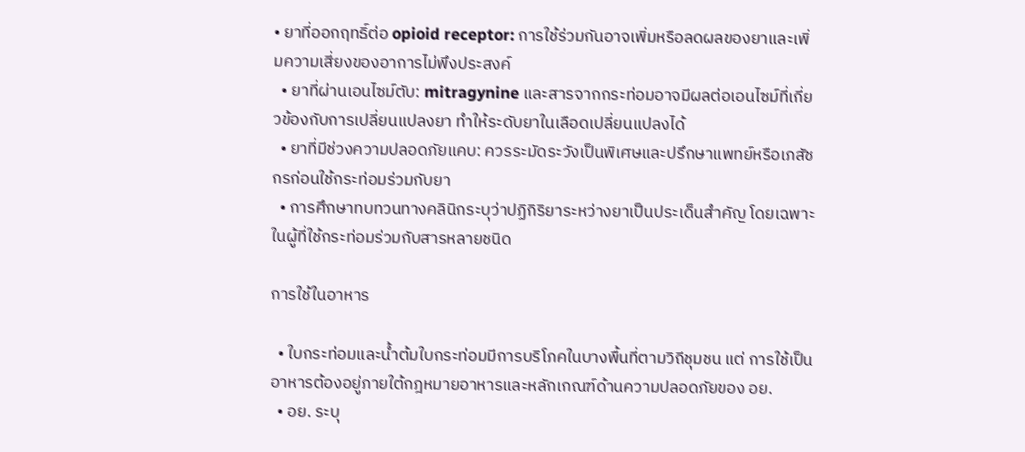• ยาที่ออกฤทธิ์ต่อ opioid receptor: การใช้ร่วมกันอาจเพิ่มหรือลดผลของยาและเพิ่มความเสี่ยงของอาการไม่พึงประสงค์
  • ยาที่ผ่านเอนไซม์ตับ: mitragynine และสารจากกระท่อมอาจมีผลต่อเอนไซม์ที่เกี่ยวข้องกับการเปลี่ยนแปลงยา ทำให้ระดับยาในเลือดเปลี่ยนแปลงได้
  • ยาที่มีช่วงความปลอดภัยแคบ: ควรระมัดระวังเป็นพิเศษและปรึกษาแพทย์หรือเภสัชกรก่อนใช้กระท่อมร่วมกับยา
  • การศึกษาทบทวนทางคลินิกระบุว่าปฏิกิริยาระหว่างยาเป็นประเด็นสำคัญ โดยเฉพาะในผู้ที่ใช้กระท่อมร่วมกับสารหลายชนิด

การใช้ในอาหาร

  • ใบกระท่อมและน้ำต้มใบกระท่อมมีการบริโภคในบางพื้นที่ตามวิถีชุมชน แต่ การใช้เป็นอาหารต้องอยู่ภายใต้กฎหมายอาหารและหลักเกณฑ์ด้านความปลอดภัยของ อย.
  • อย. ระบุ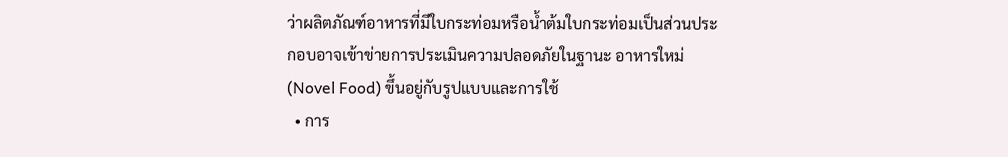ว่าผลิตภัณฑ์อาหารที่มีใบกระท่อมหรือน้ำต้มใบกระท่อมเป็นส่วนประกอบอาจเข้าข่ายการประเมินความปลอดภัยในฐานะ อาหารใหม่ (Novel Food) ขึ้นอยู่กับรูปแบบและการใช้
  • การ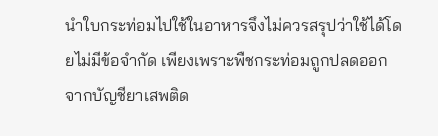นำใบกระท่อมไปใช้ในอาหารจึงไม่ควรสรุปว่าใช้ได้โดยไม่มีข้อจำกัด เพียงเพราะพืชกระท่อมถูกปลดออกจากบัญชียาเสพติด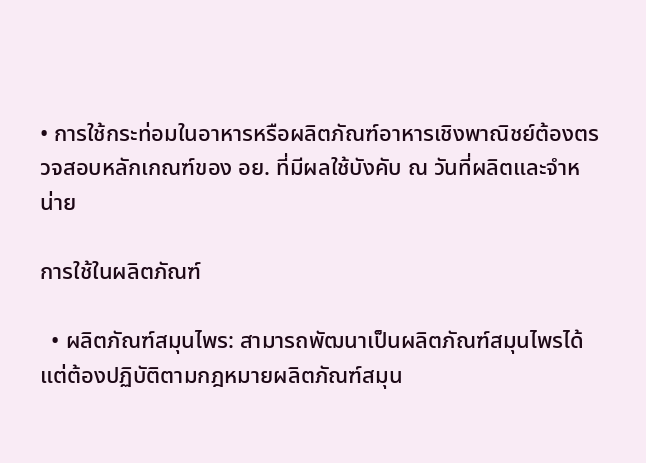• การใช้กระท่อมในอาหารหรือผลิตภัณฑ์อาหารเชิงพาณิชย์ต้องตรวจสอบหลักเกณฑ์ของ อย. ที่มีผลใช้บังคับ ณ วันที่ผลิตและจำหน่าย

การใช้ในผลิตภัณฑ์

  • ผลิตภัณฑ์สมุนไพร: สามารถพัฒนาเป็นผลิตภัณฑ์สมุนไพรได้ แต่ต้องปฏิบัติตามกฎหมายผลิตภัณฑ์สมุน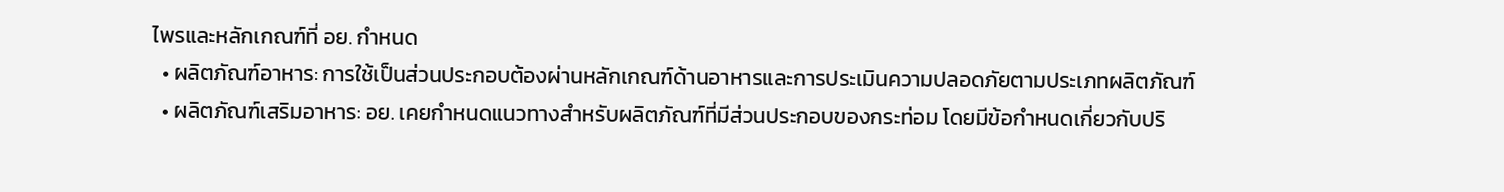ไพรและหลักเกณฑ์ที่ อย. กำหนด
  • ผลิตภัณฑ์อาหาร: การใช้เป็นส่วนประกอบต้องผ่านหลักเกณฑ์ด้านอาหารและการประเมินความปลอดภัยตามประเภทผลิตภัณฑ์
  • ผลิตภัณฑ์เสริมอาหาร: อย. เคยกำหนดแนวทางสำหรับผลิตภัณฑ์ที่มีส่วนประกอบของกระท่อม โดยมีข้อกำหนดเกี่ยวกับปริ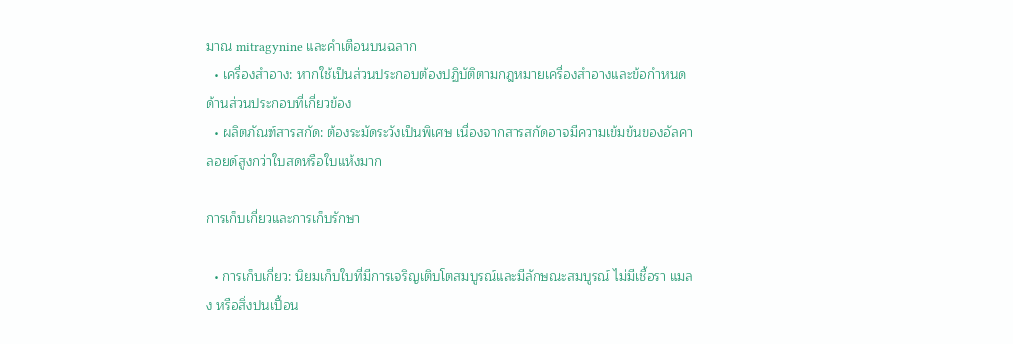มาณ mitragynine และคำเตือนบนฉลาก
  • เครื่องสำอาง: หากใช้เป็นส่วนประกอบต้องปฏิบัติตามกฎหมายเครื่องสำอางและข้อกำหนดด้านส่วนประกอบที่เกี่ยวข้อง
  • ผลิตภัณฑ์สารสกัด: ต้องระมัดระวังเป็นพิเศษ เนื่องจากสารสกัดอาจมีความเข้มข้นของอัลคาลอยด์สูงกว่าใบสดหรือใบแห้งมาก

การเก็บเกี่ยวและการเก็บรักษา

  • การเก็บเกี่ยว: นิยมเก็บใบที่มีการเจริญเติบโตสมบูรณ์และมีลักษณะสมบูรณ์ ไม่มีเชื้อรา แมลง หรือสิ่งปนเปื้อน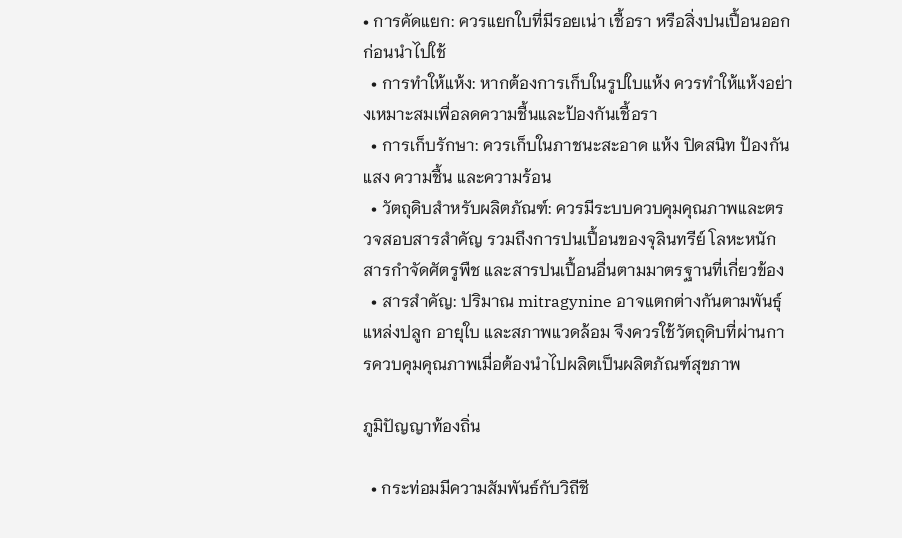• การคัดแยก: ควรแยกใบที่มีรอยเน่า เชื้อรา หรือสิ่งปนเปื้อนออกก่อนนำไปใช้
  • การทำให้แห้ง: หากต้องการเก็บในรูปใบแห้ง ควรทำให้แห้งอย่างเหมาะสมเพื่อลดความชื้นและป้องกันเชื้อรา
  • การเก็บรักษา: ควรเก็บในภาชนะสะอาด แห้ง ปิดสนิท ป้องกันแสง ความชื้น และความร้อน
  • วัตถุดิบสำหรับผลิตภัณฑ์: ควรมีระบบควบคุมคุณภาพและตรวจสอบสารสำคัญ รวมถึงการปนเปื้อนของจุลินทรีย์ โลหะหนัก สารกำจัดศัตรูพืช และสารปนเปื้อนอื่นตามมาตรฐานที่เกี่ยวข้อง
  • สารสำคัญ: ปริมาณ mitragynine อาจแตกต่างกันตามพันธุ์ แหล่งปลูก อายุใบ และสภาพแวดล้อม จึงควรใช้วัตถุดิบที่ผ่านการควบคุมคุณภาพเมื่อต้องนำไปผลิตเป็นผลิตภัณฑ์สุขภาพ

ภูมิปัญญาท้องถิ่น

  • กระท่อมมีความสัมพันธ์กับวิถีชี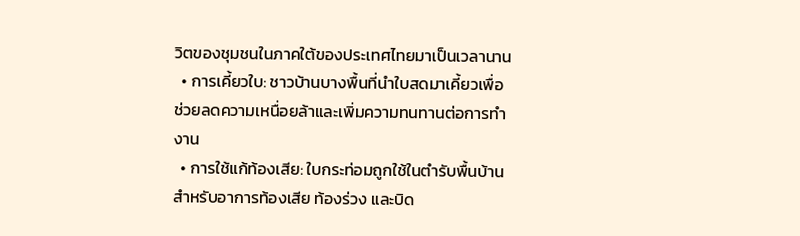วิตของชุมชนในภาคใต้ของประเทศไทยมาเป็นเวลานาน
  • การเคี้ยวใบ: ชาวบ้านบางพื้นที่นำใบสดมาเคี้ยวเพื่อช่วยลดความเหนื่อยล้าและเพิ่มความทนทานต่อการทำงาน
  • การใช้แก้ท้องเสีย: ใบกระท่อมถูกใช้ในตำรับพื้นบ้านสำหรับอาการท้องเสีย ท้องร่วง และบิด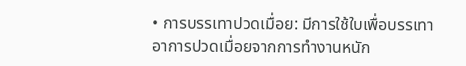• การบรรเทาปวดเมื่อย: มีการใช้ใบเพื่อบรรเทาอาการปวดเมื่อยจากการทำงานหนัก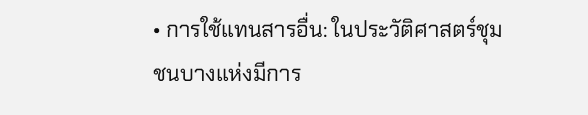• การใช้แทนสารอื่น: ในประวัติศาสตร์ชุมชนบางแห่งมีการ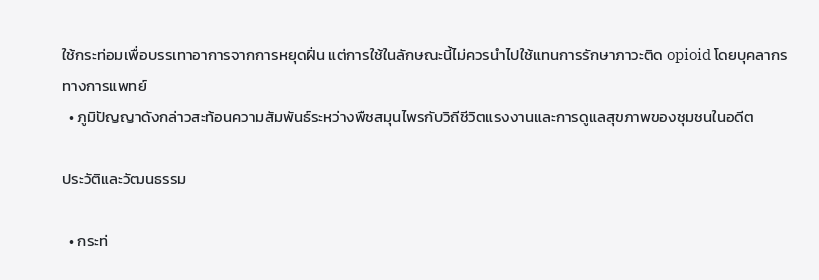ใช้กระท่อมเพื่อบรรเทาอาการจากการหยุดฝิ่น แต่การใช้ในลักษณะนี้ไม่ควรนำไปใช้แทนการรักษาภาวะติด opioid โดยบุคลากรทางการแพทย์
  • ภูมิปัญญาดังกล่าวสะท้อนความสัมพันธ์ระหว่างพืชสมุนไพรกับวิถีชีวิตแรงงานและการดูแลสุขภาพของชุมชนในอดีต

ประวัติและวัฒนธรรม

  • กระท่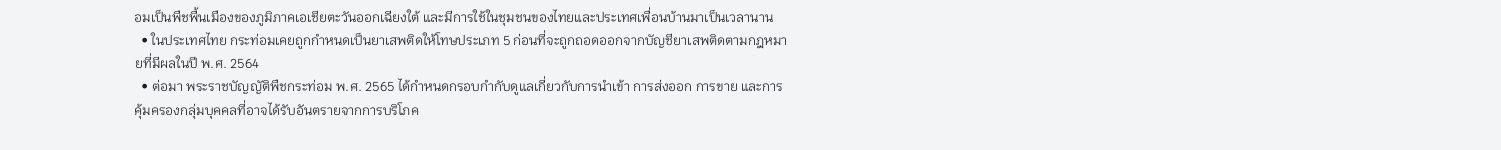อมเป็นพืชพื้นเมืองของภูมิภาคเอเชียตะวันออกเฉียงใต้ และมีการใช้ในชุมชนของไทยและประเทศเพื่อนบ้านมาเป็นเวลานาน
  • ในประเทศไทย กระท่อมเคยถูกกำหนดเป็นยาเสพติดให้โทษประเภท 5 ก่อนที่จะถูกถอดออกจากบัญชียาเสพติดตามกฎหมายที่มีผลในปี พ.ศ. 2564
  • ต่อมา พระราชบัญญัติพืชกระท่อม พ.ศ. 2565 ได้กำหนดกรอบกำกับดูแลเกี่ยวกับการนำเข้า การส่งออก การขาย และการคุ้มครองกลุ่มบุคคลที่อาจได้รับอันตรายจากการบริโภค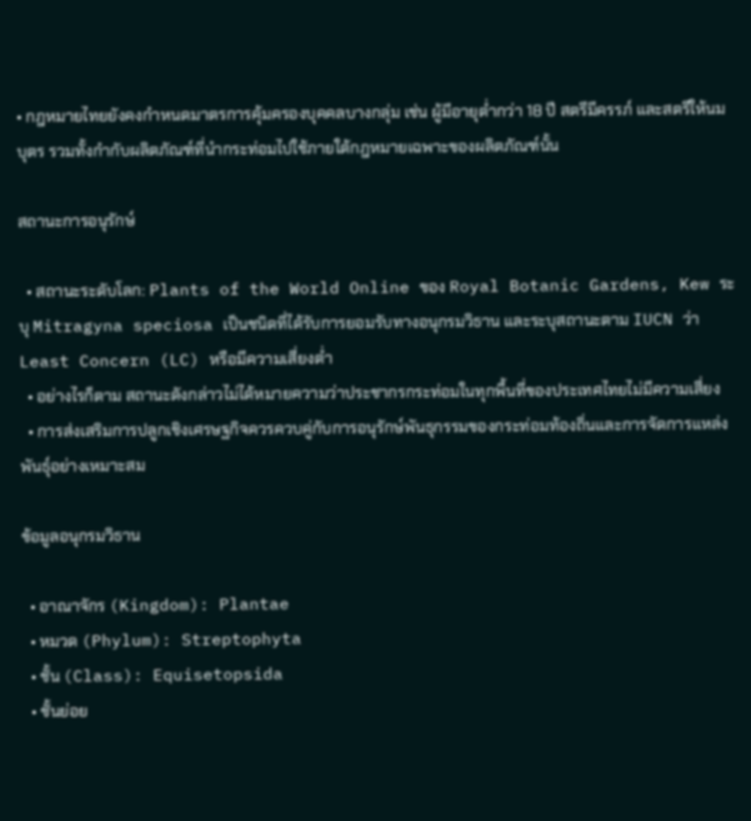• กฎหมายไทยยังคงกำหนดมาตรการคุ้มครองบุคคลบางกลุ่ม เช่น ผู้มีอายุต่ำกว่า 18 ปี สตรีมีครรภ์ และสตรีให้นมบุตร รวมทั้งกำกับผลิตภัณฑ์ที่นำกระท่อมไปใช้ภายใต้กฎหมายเฉพาะของผลิตภัณฑ์นั้น

สถานะการอนุรักษ์

  • สถานะระดับโลก: Plants of the World Online ของ Royal Botanic Gardens, Kew ระบุ Mitragyna speciosa เป็นชนิดที่ได้รับการยอมรับทางอนุกรมวิธาน และระบุสถานะตาม IUCN ว่า Least Concern (LC) หรือมีความเสี่ยงต่ำ
  • อย่างไรก็ตาม สถานะดังกล่าวไม่ได้หมายความว่าประชากรกระท่อมในทุกพื้นที่ของประเทศไทยไม่มีความเสี่ยง
  • การส่งเสริมการปลูกเชิงเศรษฐกิจควรควบคู่กับการอนุรักษ์พันธุกรรมของกระท่อมท้องถิ่นและการจัดการแหล่งพันธุ์อย่างเหมาะสม

ข้อมูลอนุกรมวิธาน

  • อาณาจักร (Kingdom): Plantae
  • หมวด (Phylum): Streptophyta
  • ชั้น (Class): Equisetopsida
  • ชั้นย่อย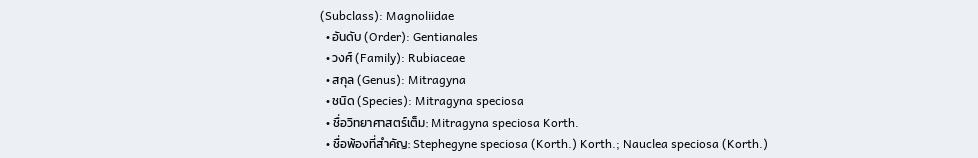(Subclass): Magnoliidae
  • อันดับ (Order): Gentianales
  • วงศ์ (Family): Rubiaceae
  • สกุล (Genus): Mitragyna
  • ชนิด (Species): Mitragyna speciosa
  • ชื่อวิทยาศาสตร์เต็ม: Mitragyna speciosa Korth.
  • ชื่อพ้องที่สำคัญ: Stephegyne speciosa (Korth.) Korth.; Nauclea speciosa (Korth.)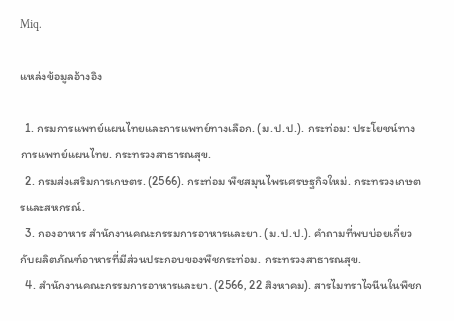Miq.

แหล่งข้อมูลอ้างอิง

  1. กรมการแพทย์แผนไทยและการแพทย์ทางเลือก. (ม.ป.ป.). กระท่อม: ประโยชน์ทางการแพทย์แผนไทย. กระทรวงสาธารณสุข.
  2. กรมส่งเสริมการเกษตร. (2566). กระท่อม พืชสมุนไพรเศรษฐกิจใหม่. กระทรวงเกษตรและสหกรณ์.
  3. กองอาหาร สำนักงานคณะกรรมการอาหารและยา. (ม.ป.ป.). คำถามที่พบบ่อยเกี่ยวกับผลิตภัณฑ์อาหารที่มีส่วนประกอบของพืชกระท่อม. กระทรวงสาธารณสุข.
  4. สำนักงานคณะกรรมการอาหารและยา. (2566, 22 สิงหาคม). สารไมทราไจนีนในพืชก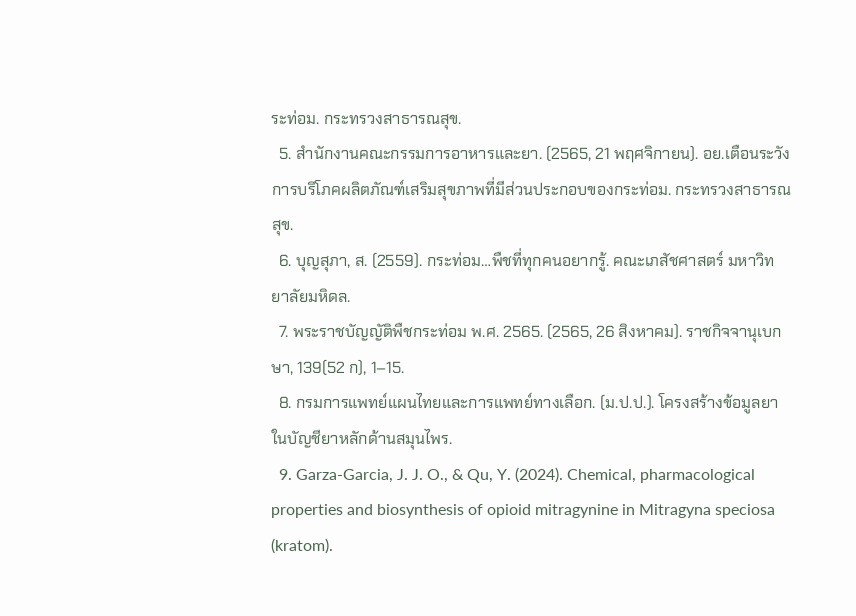ระท่อม. กระทรวงสาธารณสุข.
  5. สำนักงานคณะกรรมการอาหารและยา. (2565, 21 พฤศจิกายน). อย.เตือนระวังการบริโภคผลิตภัณฑ์เสริมสุขภาพที่มีส่วนประกอบของกระท่อม. กระทรวงสาธารณสุข.
  6. บุญสุภา, ส. (2559). กระท่อม…พืชที่ทุกคนอยากรู้. คณะเภสัชศาสตร์ มหาวิทยาลัยมหิดล.
  7. พระราชบัญญัติพืชกระท่อม พ.ศ. 2565. (2565, 26 สิงหาคม). ราชกิจจานุเบกษา, 139(52 ก), 1–15.
  8. กรมการแพทย์แผนไทยและการแพทย์ทางเลือก. (ม.ป.ป.). โครงสร้างข้อมูลยาในบัญชียาหลักด้านสมุนไพร.
  9. Garza-Garcia, J. J. O., & Qu, Y. (2024). Chemical, pharmacological properties and biosynthesis of opioid mitragynine in Mitragyna speciosa (kratom).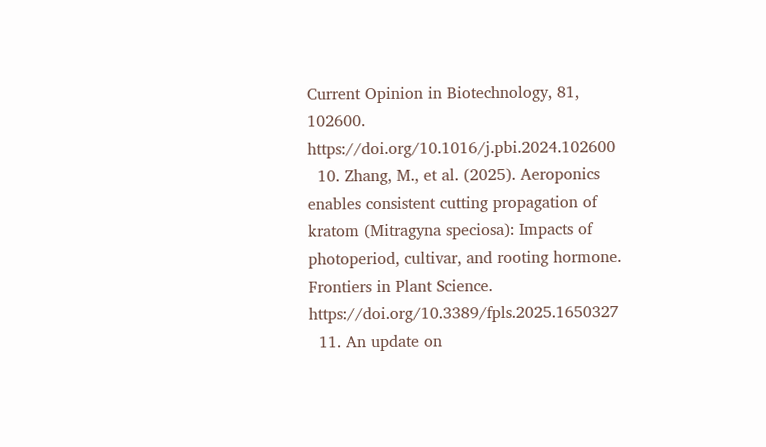Current Opinion in Biotechnology, 81, 102600. https://doi.org/10.1016/j.pbi.2024.102600
  10. Zhang, M., et al. (2025). Aeroponics enables consistent cutting propagation of kratom (Mitragyna speciosa): Impacts of photoperiod, cultivar, and rooting hormone. Frontiers in Plant Science. https://doi.org/10.3389/fpls.2025.1650327
  11. An update on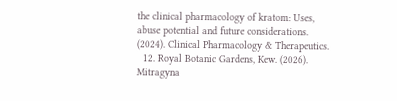the clinical pharmacology of kratom: Uses, abuse potential and future considerations. (2024). Clinical Pharmacology & Therapeutics.
  12. Royal Botanic Gardens, Kew. (2026). Mitragyna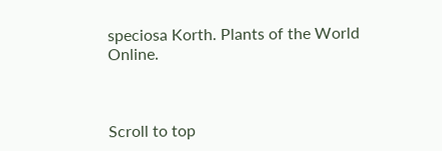speciosa Korth. Plants of the World Online.



Scroll to top